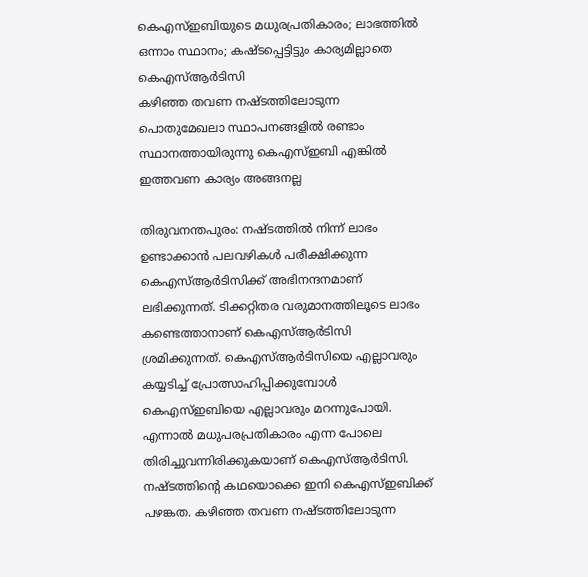കെഎസ്ഇബിയുടെ മധുരപ്രതികാരം; ലാഭത്തിൽ ഒന്നാം സ്ഥാനം; കഷ്ടപ്പെട്ടിട്ടും കാര്യമില്ലാതെ കെഎസ്ആർടിസി
കഴിഞ്ഞ തവണ നഷ്ടത്തിലോടുന്ന പൊതുമേഖലാ സ്ഥാപനങ്ങളിൽ രണ്ടാം സ്ഥാനത്തായിരുന്നു കെഎസ്ഇബി എങ്കിൽ ഇത്തവണ കാര്യം അങ്ങനല്ല

തിരുവനന്തപുരം: നഷ്ടത്തിൽ നിന്ന് ലാഭം ഉണ്ടാക്കാൻ പലവഴികൾ പരീക്ഷിക്കുന്ന കെഎസ്ആർടിസിക്ക് അഭിനന്ദനമാണ് ലഭിക്കുന്നത്. ടിക്കറ്റിതര വരുമാനത്തിലൂടെ ലാഭം കണ്ടെത്താനാണ് കെഎസ്ആർടിസി ശ്രമിക്കുന്നത്. കെഎസ്ആർടിസിയെ എല്ലാവരും കയ്യടിച്ച് പ്രോത്സാഹിപ്പിക്കുമ്പോൾ കെഎസ്ഇബിയെ എല്ലാവരും മറന്നുപോയി.
എന്നാൽ മധുപരപ്രതികാരം എന്ന പോലെ തിരിച്ചുവന്നിരിക്കുകയാണ് കെഎസ്ആർടിസി. നഷ്ടത്തിന്റെ കഥയൊക്കെ ഇനി കെഎസ്ഇബിക്ക് പഴങ്കത. കഴിഞ്ഞ തവണ നഷ്ടത്തിലോടുന്ന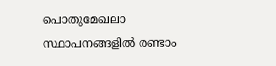പൊതുമേഖലാ സ്ഥാപനങ്ങളിൽ രണ്ടാം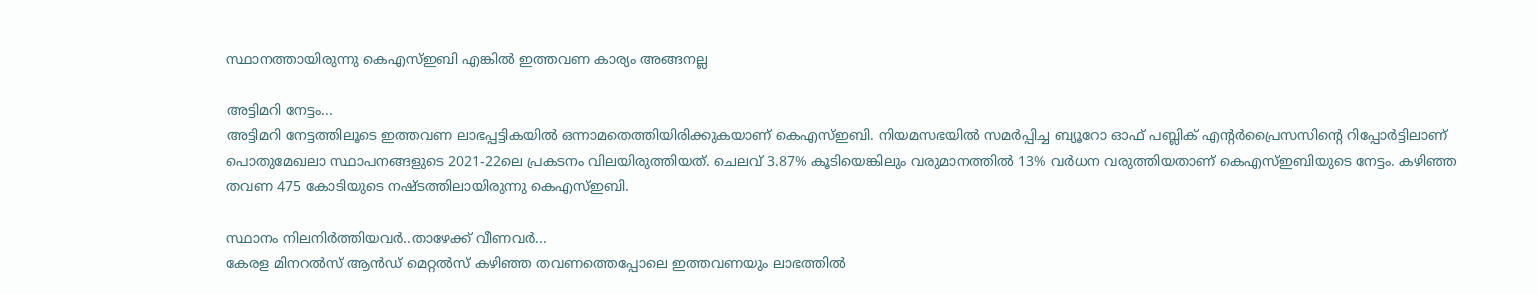സ്ഥാനത്തായിരുന്നു കെഎസ്ഇബി എങ്കിൽ ഇത്തവണ കാര്യം അങ്ങനല്ല

അട്ടിമറി നേട്ടം...
അട്ടിമറി നേട്ടത്തിലൂടെ ഇത്തവണ ലാഭപ്പട്ടികയിൽ ഒന്നാമതെത്തിയിരിക്കുകയാണ് കെഎസ്ഇബി. നിയമസഭയിൽ സമർപ്പിച്ച ബ്യൂറോ ഓഫ് പബ്ലിക് എന്റർപ്രൈസസിന്റെ റിപ്പോർട്ടിലാണ് പൊതുമേഖലാ സ്ഥാപനങ്ങളുടെ 2021-22ലെ പ്രകടനം വിലയിരുത്തിയത്. ചെലവ് 3.87% കൂടിയെങ്കിലും വരുമാനത്തിൽ 13% വർധന വരുത്തിയതാണ് കെഎസ്ഇബിയുടെ നേട്ടം. കഴിഞ്ഞ തവണ 475 കോടിയുടെ നഷ്ടത്തിലായിരുന്നു കെഎസ്ഇബി.

സ്ഥാനം നിലനിർത്തിയവർ..താഴേക്ക് വീണവർ...
കേരള മിനറൽസ് ആൻഡ് മെറ്റൽസ് കഴിഞ്ഞ തവണത്തെപ്പോലെ ഇത്തവണയും ലാഭത്തിൽ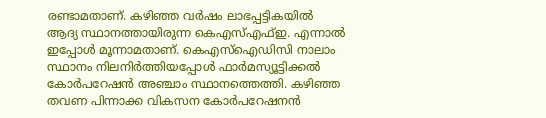രണ്ടാമതാണ്. കഴിഞ്ഞ വർഷം ലാഭപ്പട്ടികയിൽ ആദ്യ സ്ഥാനത്തായിരുന്ന കെഎസ്എഫ്ഇ. എന്നാൽ ഇപ്പോൾ മൂന്നാമതാണ്. കെഎസ്ഐഡിസി നാലാം സ്ഥാനം നിലനിർത്തിയപ്പോൾ ഫാർമസ്യൂട്ടിക്കൽ കോർപറേഷൻ അഞ്ചാം സ്ഥാനത്തെത്തി. കഴിഞ്ഞ തവണ പിന്നാക്ക വികസന കോർപറേഷനൻ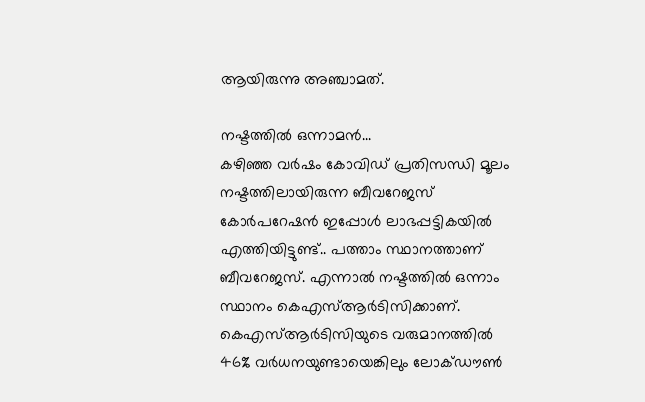ആയിരുന്നു അഞ്ചാമത്.

നഷ്ടത്തിൽ ഒന്നാമൻ...
കഴിഞ്ഞ വർഷം കോവിഡ് പ്രതിസന്ധി മൂലം നഷ്ടത്തിലായിരുന്ന ബീവറേജസ് കോർപറേഷൻ ഇപ്പോൾ ലാഭപ്പട്ടികയിൽ എത്തിയിട്ടുണ്ട്.. പത്താം സ്ഥാനത്താണ് ബീവറേജസ്. എന്നാൽ നഷ്ടത്തിൽ ഒന്നാം സ്ഥാനം കെഎസ്ആർടിസിക്കാണ്. കെഎസ്ആർടിസിയുടെ വരുമാനത്തിൽ 46% വർധനയുണ്ടായെങ്കിലും ലോക്ഡൗൺ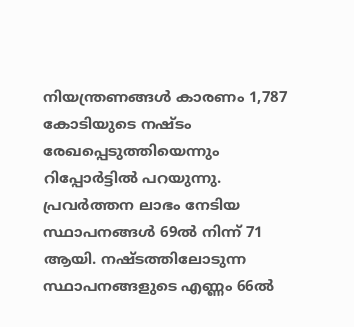നിയന്ത്രണങ്ങൾ കാരണം 1,787 കോടിയുടെ നഷ്ടം രേഖപ്പെടുത്തിയെന്നും റിപ്പോർട്ടിൽ പറയുന്നു. പ്രവർത്തന ലാഭം നേടിയ സ്ഥാപനങ്ങൾ 69ൽ നിന്ന് 71 ആയി. നഷ്ടത്തിലോടുന്ന സ്ഥാപനങ്ങളുടെ എണ്ണം 66ൽ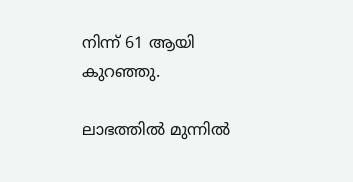നിന്ന് 61 ആയി കുറഞ്ഞു.

ലാഭത്തിൽ മുന്നിൽ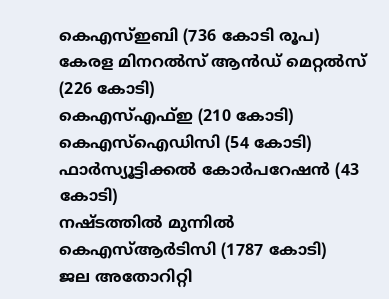കെഎസ്ഇബി (736 കോടി രൂപ)
കേരള മിനറൽസ് ആൻഡ് മെറ്റൽസ് (226 കോടി)
കെഎസ്എഫ്ഇ (210 കോടി)
കെഎസ്ഐഡിസി (54 കോടി)
ഫാർസ്യൂട്ടിക്കൽ കോർപറേഷൻ (43 കോടി)
നഷ്ടത്തിൽ മുന്നിൽ
കെഎസ്ആർടിസി (1787 കോടി)
ജല അതോറിറ്റി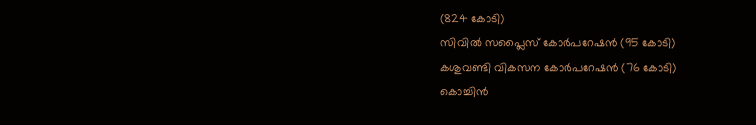(824 കോടി)
സിവിൽ സപ്ലൈസ് കോർപറേഷൻ (95 കോടി)
കശുവണ്ടി വികസന കോർപറേഷൻ (76 കോടി)
കൊച്ചിൻ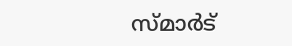സ്മാർട്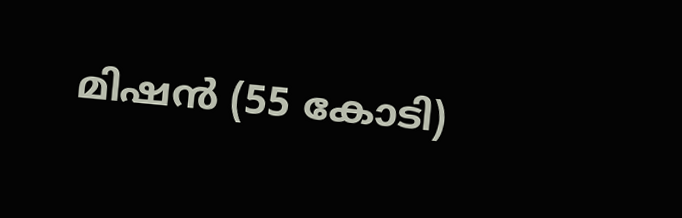മിഷൻ (55 കോടി)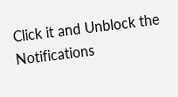Click it and Unblock the Notifications